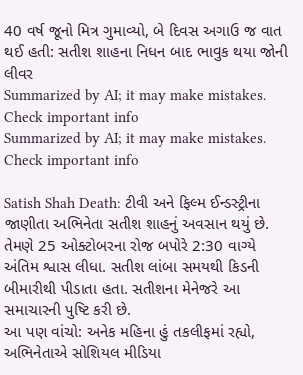40 વર્ષ જૂનો મિત્ર ગુમાવ્યો, બે દિવસ અગાઉ જ વાત થઈ હતી: સતીશ શાહના નિધન બાદ ભાવુક થયા જોની લીવર
Summarized by AI; it may make mistakes. Check important info
Summarized by AI; it may make mistakes. Check important info

Satish Shah Death: ટીવી અને ફિલ્મ ઈન્ડસ્ટ્રીના જાણીતા અભિનેતા સતીશ શાહનું અવસાન થયું છે. તેમણે 25 ઓક્ટોબરના રોજ બપોરે 2:30 વાગ્યે અંતિમ શ્વાસ લીધા. સતીશ લાંબા સમયથી કિડની બીમારીથી પીડાતા હતા. સતીશના મેનેજરે આ સમાચારની પુષ્ટિ કરી છે.
આ પણ વાંચો: અનેક મહિના હું તકલીફમાં રહ્યો, અભિનેતાએ સોશિયલ મીડિયા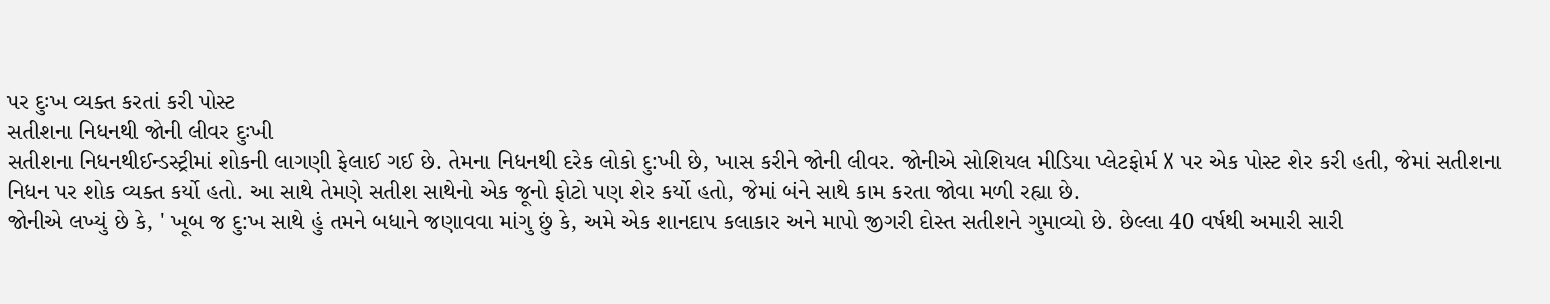પર દુઃખ વ્યક્ત કરતાં કરી પોસ્ટ
સતીશના નિધનથી જોની લીવર દુઃખી
સતીશના નિધનથીઈન્ડસ્ટ્રીમાં શોકની લાગણી ફેલાઈ ગઈ છે. તેમના નિધનથી દરેક લોકો દુ:ખી છે, ખાસ કરીને જોની લીવર. જોનીએ સોશિયલ મીડિયા પ્લેટફોર્મ X પર એક પોસ્ટ શેર કરી હતી, જેમાં સતીશના નિધન પર શોક વ્યક્ત કર્યો હતો. આ સાથે તેમણે સતીશ સાથેનો એક જૂનો ફોટો પણ શેર કર્યો હતો, જેમાં બંને સાથે કામ કરતા જોવા મળી રહ્યા છે.
જોનીએ લખ્યું છે કે, ' ખૂબ જ દુ:ખ સાથે હું તમને બધાને જણાવવા માંગુ છું કે, અમે એક શાનદાપ કલાકાર અને માપો જીગરી દોસ્ત સતીશને ગુમાવ્યો છે. છેલ્લા 40 વર્ષથી અમારી સારી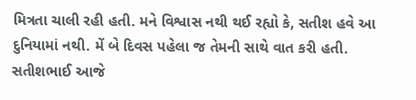મિત્રતા ચાલી રહી હતી. મને વિશ્વાસ નથી થઈ રહ્યો કે, સતીશ હવે આ દુનિયામાં નથી. મેં બે દિવસ પહેલા જ તેમની સાથે વાત કરી હતી. સતીશભાઈ આજે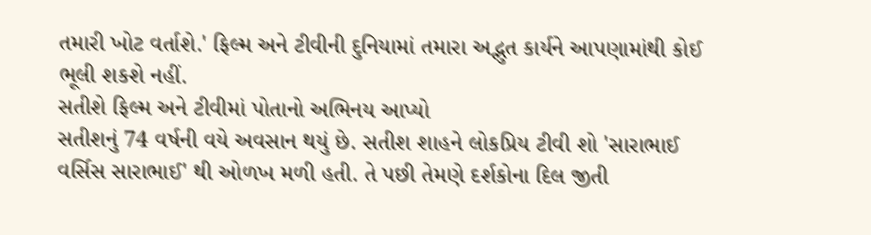તમારી ખોટ વર્તાશે.' ફિલ્મ અને ટીવીની દુનિયામાં તમારા અદ્ભુત કાર્યને આપણામાંથી કોઈ ભૂલી શકશે નહીં.
સતીશે ફિલ્મ અને ટીવીમાં પોતાનો અભિનય આપ્યો
સતીશનું 74 વર્ષની વયે અવસાન થયું છે. સતીશ શાહને લોકપ્રિય ટીવી શો 'સારાભાઈ વર્સિસ સારાભાઈ' થી ઓળખ મળી હતી. તે પછી તેમણે દર્શકોના દિલ જીતી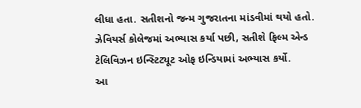લીધા હતા. સતીશનો જન્મ ગુજરાતના માંડવીમાં થયો હતો. ઝેવિયર્સ કોલેજમાં અભ્યાસ કર્યા પછી, સતીશે ફિલ્મ એન્ડ ટેલિવિઝન ઇન્સ્ટિટ્યૂટ ઓફ ઇન્ડિયામાં અભ્યાસ કર્યો.
આ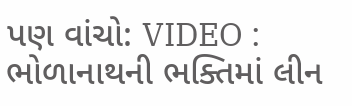પણ વાંચો: VIDEO : ભોળાનાથની ભક્તિમાં લીન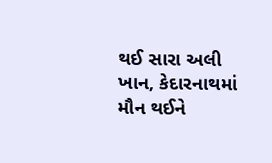થઈ સારા અલી ખાન, કેદારનાથમાં મૌન થઈને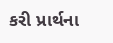કરી પ્રાર્થના